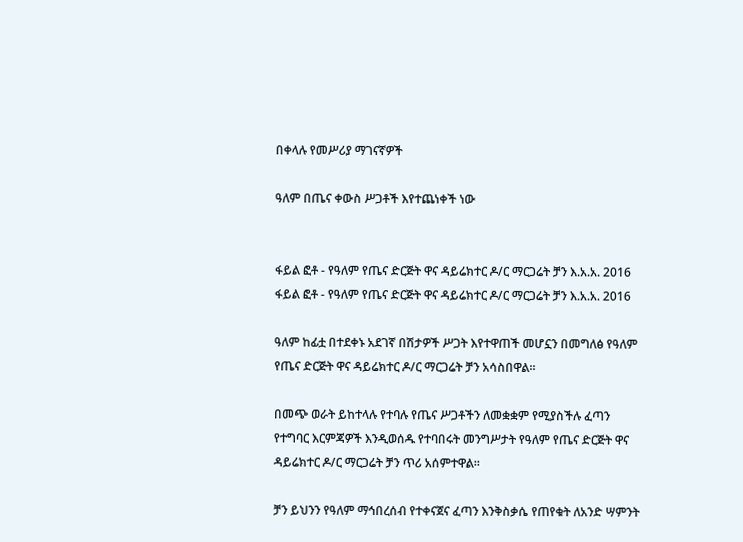በቀላሉ የመሥሪያ ማገናኛዎች

ዓለም በጤና ቀውስ ሥጋቶች እየተጨነቀች ነው


ፋይል ፎቶ - የዓለም የጤና ድርጅት ዋና ዳይሬክተር ዶ/ር ማርጋሬት ቻን እ.አ.አ. 2016
ፋይል ፎቶ - የዓለም የጤና ድርጅት ዋና ዳይሬክተር ዶ/ር ማርጋሬት ቻን እ.አ.አ. 2016

ዓለም ከፊቷ በተደቀኑ አደገኛ በሽታዎች ሥጋት እየተዋጠች መሆኗን በመግለፅ የዓለም የጤና ድርጅት ዋና ዳይሬክተር ዶ/ር ማርጋሬት ቻን አሳስበዋል፡፡

በመጭ ወራት ይከተላሉ የተባሉ የጤና ሥጋቶችን ለመቋቋም የሚያስችሉ ፈጣን የተግባር እርምጃዎች እንዲወሰዱ የተባበሩት መንግሥታት የዓለም የጤና ድርጅት ዋና ዳይሬክተር ዶ/ር ማርጋሬት ቻን ጥሪ አሰምተዋል፡፡

ቻን ይህንን የዓለም ማኅበረሰብ የተቀናጀና ፈጣን እንቅስቃሴ የጠየቁት ለአንድ ሣምንት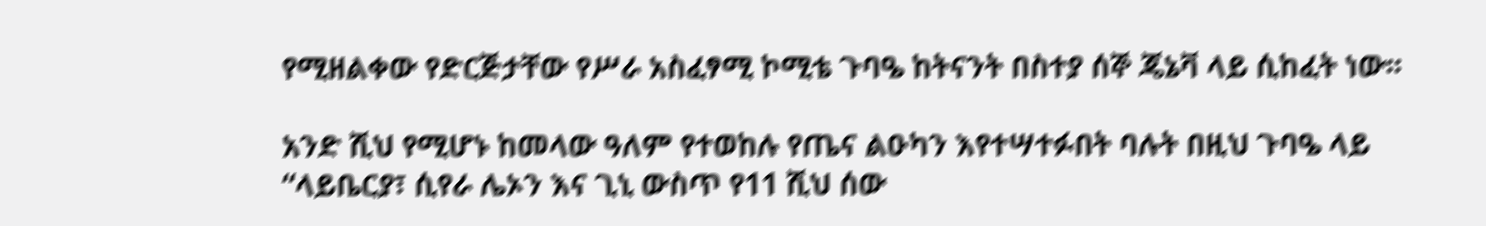የሚዘልቀው የድርጅታቸው የሥራ አስፈፃሚ ኮሚቴ ጉባዔ ከትናንት በስተያ ሰኞ ጄኔቫ ላይ ሲከፈት ነው፡፡

አንድ ሺህ የሚሆኑ ከመላው ዓለም የተወከሉ የጤና ልዑካን እየተሣተፉበት ባሉት በዚህ ጉባዔ ላይ “ላይቤርያ፣ ሲየራ ሌኦን እና ጊኒ ውስጥ የ11 ሺህ ሰው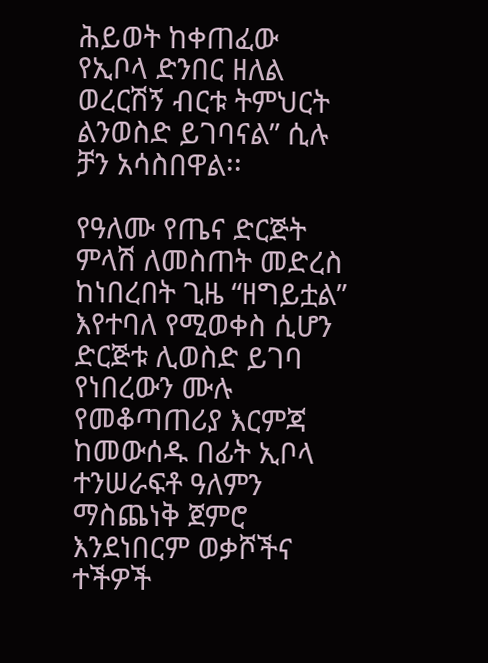ሕይወት ከቀጠፈው የኢቦላ ድንበር ዘለል ወረርሽኝ ብርቱ ትምህርት ልንወስድ ይገባናል” ሲሉ ቻን አሳስበዋል፡፡

የዓለሙ የጤና ድርጅት ምላሽ ለመስጠት መድረስ ከነበረበት ጊዜ “ዘግይቷል” እየተባለ የሚወቀስ ሲሆን ድርጅቱ ሊወስድ ይገባ የነበረውን ሙሉ የመቆጣጠሪያ እርምጃ ከመውሰዱ በፊት ኢቦላ ተንሠራፍቶ ዓለምን ማስጨነቅ ጀምሮ እንደነበርም ወቃሾችና ተችዎች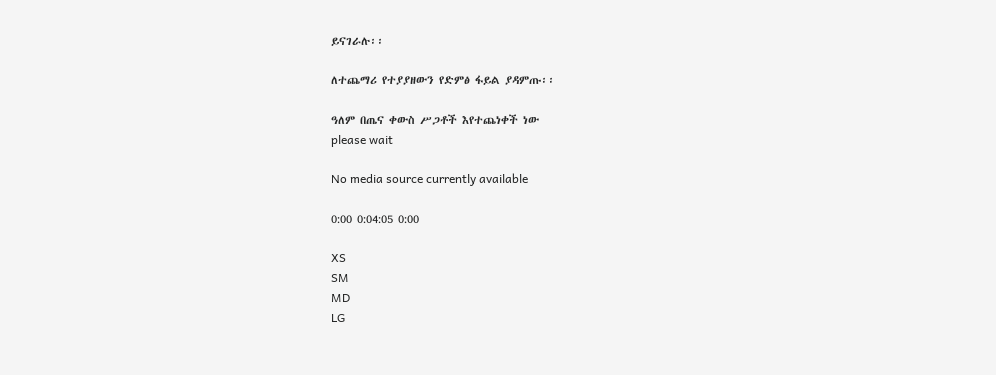ይናገራሉ፡፡

ለተጨማሪ የተያያዘውን የድምፅ ፋይል ያዳምጡ፡፡

ዓለም በጤና ቀውስ ሥጋቶች እየተጨነቀች ነው
please wait

No media source currently available

0:00 0:04:05 0:00

XS
SM
MD
LG